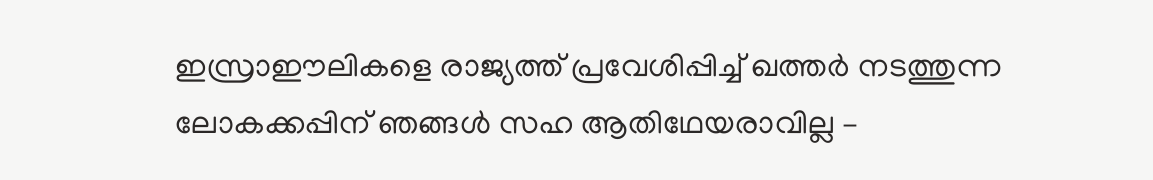ഇസ്രാഈലികളെ രാജ്യത്ത്‌ പ്രവേശിപ്പിച്ച്‌ ഖത്തർ നടത്തുന്ന ലോകക്കപ്പിന്‌ ഞങ്ങൾ സഹ ആതിഥേയരാവില്ല –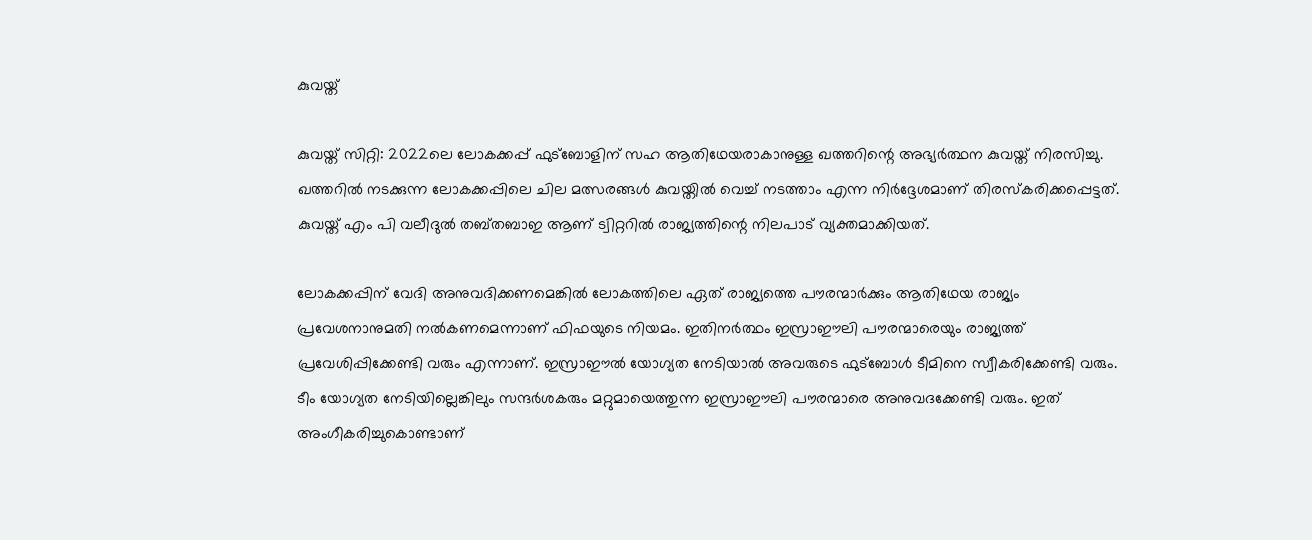കുവയ്ത്‌

കുവയ്ത്‌ സിറ്റി: 2022ലെ ലോകക്കപ്പ്‌ ഫുട്ബോളിന്‌ സഹ ആതിഥേയരാകാനുള്ള ഖത്തറിന്റെ അഭ്യർത്ഥന കുവയ്ത്‌ നിരസിച്ചു. ഖത്തറിൽ നടക്കുന്ന ലോകക്കപ്പിലെ ചില മത്സരങ്ങൾ കുവയ്തിൽ വെച്ച്‌ നടത്താം എന്ന നിർദ്ദേശമാണ്‌ തിരസ്കരിക്കപ്പെട്ടത്‌. കുവയ്ത്‌ എം പി വലീദുൽ തബ്തബാഇ ആണ്‌ ട്വിറ്ററിൽ രാജ്യത്തിന്റെ നിലപാട്‌ വ്യക്തമാക്കിയത്‌.

ലോകക്കപ്പിന്‌ വേദി അനുവദിക്കണമെങ്കിൽ ലോകത്തിലെ ഏത്‌ രാജ്യത്തെ പൗരന്മാർക്കും ആതിഥേയ രാജ്യം പ്രവേശനാനുമതി നൽകണമെന്നാണ്‌ ഫിഫയുടെ നിയമം. ഇതിനർത്ഥം ഇസ്രാഈലി പൗരന്മാരെയും രാജ്യത്ത്‌ പ്രവേശിപ്പിക്കേണ്ടി വരും എന്നാണ്‌. ഇസ്രാഈൽ യോഗ്യത നേടിയാൽ അവരുടെ ഫുട്ബോൾ ടീമിനെ സ്വീകരിക്കേണ്ടി വരും. ടീം യോഗ്യത നേടിയില്ലെങ്കിലും സന്ദർശകരും മറ്റുമായെത്തുന്ന ഇസ്രാഈലി പൗരന്മാരെ അനുവദക്കേണ്ടി വരും. ഇത്‌ അംഗീകരിച്ചുകൊണ്ടാണ്‌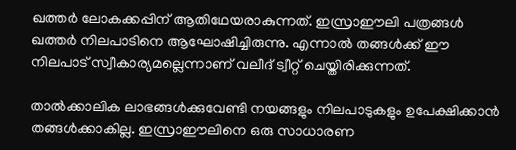ഖത്തർ ലോകക്കപ്പിന്‌ ആതിഥേയരാകുന്നത്‌. ഇസ്രാഈലി പത്രങ്ങൾ ഖത്തർ നിലപാടിനെ ആഘോഷിച്ചിരുന്നു. എന്നാൽ തങ്ങൾക്ക്‌ ഈ നിലപാട്‌ സ്വീകാര്യമല്ലെന്നാണ്‌ വലീദ്‌ ട്വീറ്റ്‌ ചെയ്തിരിക്കുന്നത്‌.

താൽക്കാലിക ലാഭങ്ങൾക്കുവേണ്ടി നയങ്ങളും നിലപാടുകളും ഉപേക്ഷിക്കാൻ തങ്ങൾക്കാകില്ല. ഇസ്രാഈലിനെ ഒരു സാധാരണ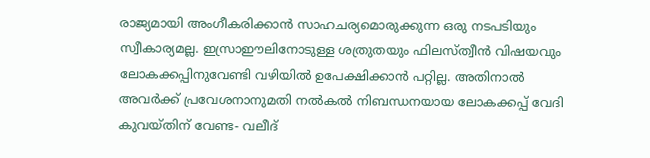രാജ്യമായി അംഗീകരിക്കാൻ സാഹചര്യമൊരുക്കുന്ന ഒരു നടപടിയും സ്വീകാര്യമല്ല. ഇസ്രാഈലിനോടുള്ള ശത്രുതയും ഫിലസ്ത്വീൻ വിഷയവും ലോകക്കപ്പിനുവേണ്ടി വഴിയിൽ ഉപേക്ഷിക്കാൻ പറ്റില്ല. അതിനാൽ അവർക്ക്‌ പ്രവേശനാനുമതി നൽകൽ നിബന്ധനയായ ലോകക്കപ്പ്‌ വേദി കുവയ്തിന്‌ വേണ്ട- വലീദ്‌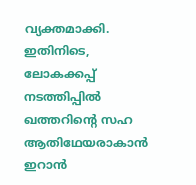വ്യക്തമാക്കി. ഇതിനിടെ, ലോകക്കപ്പ്‌ നടത്തിപ്പിൽ ഖത്തറിന്റെ സഹ ആതിഥേയരാകാൻ ഇറാൻ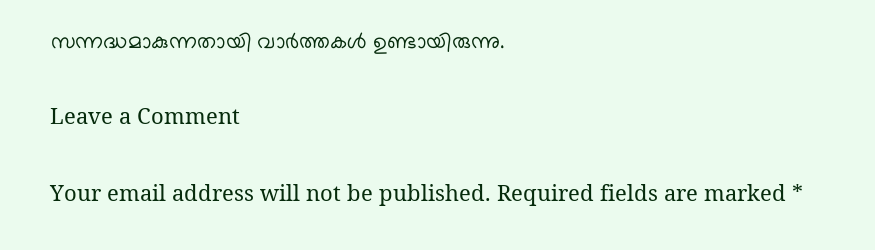സന്നദ്ധമാകുന്നതായി വാർത്തകൾ ഉണ്ടായിരുന്നു.

Leave a Comment

Your email address will not be published. Required fields are marked *